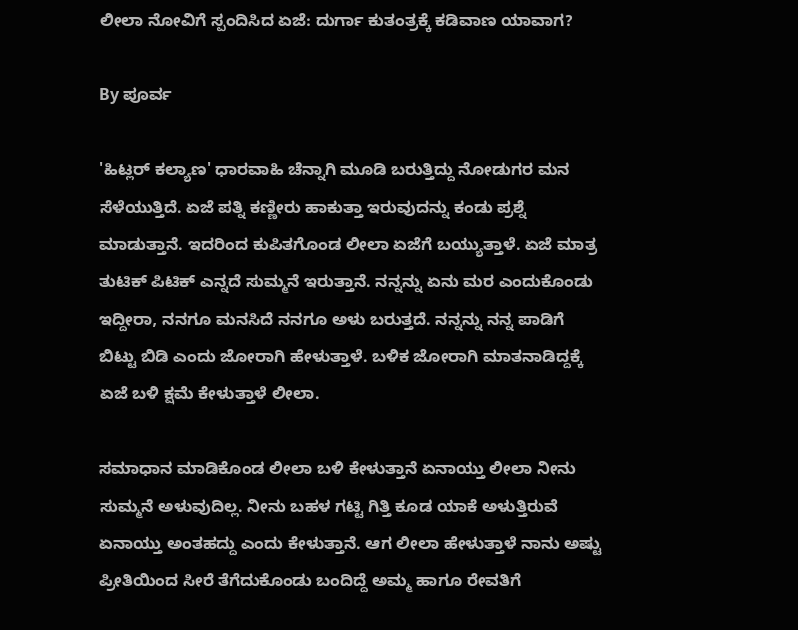ಲೀಲಾ ನೋವಿಗೆ ಸ್ಪಂದಿಸಿದ ಏಜೆ: ದುರ್ಗಾ ಕುತಂತ್ರಕ್ಕೆ ಕಡಿವಾಣ ಯಾವಾಗ?

By ಪೂರ್ವ

'ಹಿಟ್ಲರ್ ಕಲ್ಯಾಣ' ಧಾರವಾಹಿ ಚೆನ್ನಾಗಿ ಮೂಡಿ ಬರುತ್ತಿದ್ದು ನೋಡುಗರ ಮನ ಸೆಳೆಯುತ್ತಿದೆ. ಏಜೆ ಪತ್ನಿ ಕಣ್ಣೀರು ಹಾಕುತ್ತಾ ಇರುವುದನ್ನು ಕಂಡು ಪ್ರಶ್ನೆ ಮಾಡುತ್ತಾನೆ. ಇದರಿಂದ ಕುಪಿತಗೊಂಡ ಲೀಲಾ ಏಜೆಗೆ ಬಯ್ಯುತ್ತಾಳೆ. ಏಜೆ ಮಾತ್ರ ತುಟಿಕ್ ಪಿಟಿಕ್ ಎನ್ನದೆ ಸುಮ್ಮನೆ ಇರುತ್ತಾನೆ. ನನ್ನನ್ನು ಏನು ಮರ ಎಂದುಕೊಂಡು ಇದ್ದೀರಾ, ನನಗೂ ಮನಸಿದೆ ನನಗೂ ಅಳು ಬರುತ್ತದೆ. ನನ್ನನ್ನು ನನ್ನ ಪಾಡಿಗೆ ಬಿಟ್ಟು ಬಿಡಿ ಎಂದು ಜೋರಾಗಿ ಹೇಳುತ್ತಾಳೆ. ಬಳಿಕ ಜೋರಾಗಿ ಮಾತನಾಡಿದ್ದಕ್ಕೆ ಏಜೆ ಬಳಿ ಕ್ಷಮೆ ಕೇಳುತ್ತಾಳೆ ಲೀಲಾ.

ಸಮಾಧಾನ ಮಾಡಿಕೊಂಡ ಲೀಲಾ ಬಳಿ ಕೇಳುತ್ತಾನೆ ಏನಾಯ್ತು ಲೀಲಾ ನೀನು ಸುಮ್ಮನೆ ಅಳುವುದಿಲ್ಲ. ನೀನು ಬಹಳ ಗಟ್ಟಿ ಗಿತ್ತಿ ಕೂಡ ಯಾಕೆ ಅಳುತ್ತಿರುವೆ ಏನಾಯ್ತು ಅಂತಹದ್ದು ಎಂದು ಕೇಳುತ್ತಾನೆ. ಆಗ ಲೀಲಾ ಹೇಳುತ್ತಾಳೆ ನಾನು ಅಷ್ಟು ಪ್ರೀತಿಯಿಂದ ಸೀರೆ ತೆಗೆದುಕೊಂಡು ಬಂದಿದ್ದೆ ಅಮ್ಮ ಹಾಗೂ ರೇವತಿಗೆ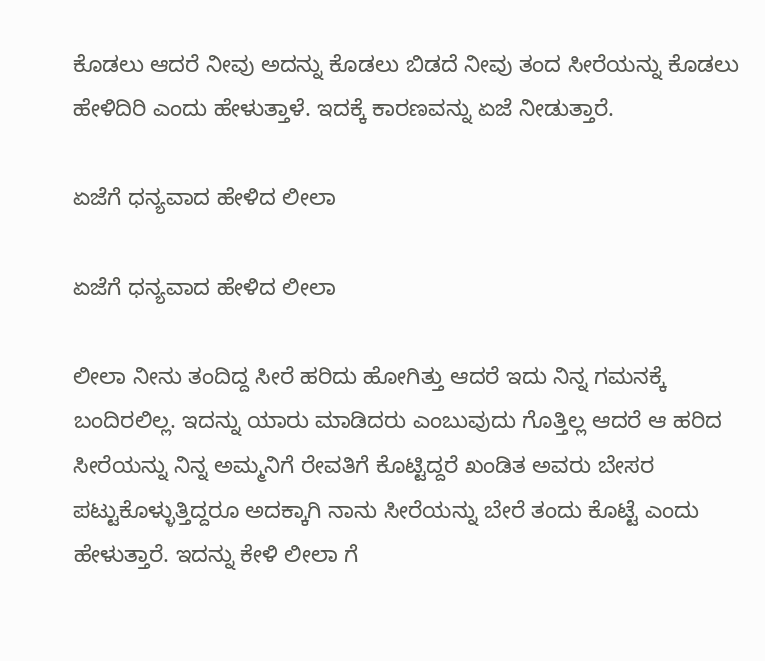ಕೊಡಲು ಆದರೆ ನೀವು ಅದನ್ನು ಕೊಡಲು ಬಿಡದೆ ನೀವು ತಂದ ಸೀರೆಯನ್ನು ಕೊಡಲು ಹೇಳಿದಿರಿ ಎಂದು ಹೇಳುತ್ತಾಳೆ. ಇದಕ್ಕೆ ಕಾರಣವನ್ನು ಏಜೆ ನೀಡುತ್ತಾರೆ.

ಏಜೆಗೆ ಧನ್ಯವಾದ ಹೇಳಿದ ಲೀಲಾ

ಏಜೆಗೆ ಧನ್ಯವಾದ ಹೇಳಿದ ಲೀಲಾ

ಲೀಲಾ ನೀನು ತಂದಿದ್ದ ಸೀರೆ ಹರಿದು ಹೋಗಿತ್ತು ಆದರೆ ಇದು ನಿನ್ನ ಗಮನಕ್ಕೆ ಬಂದಿರಲಿಲ್ಲ. ಇದನ್ನು ಯಾರು ಮಾಡಿದರು ಎಂಬುವುದು ಗೊತ್ತಿಲ್ಲ ಆದರೆ ಆ ಹರಿದ ಸೀರೆಯನ್ನು ನಿನ್ನ ಅಮ್ಮನಿಗೆ ರೇವತಿಗೆ ಕೊಟ್ಟಿದ್ದರೆ ಖಂಡಿತ ಅವರು ಬೇಸರ ಪಟ್ಟುಕೊಳ್ಳುತ್ತಿದ್ದರೂ ಅದಕ್ಕಾಗಿ ನಾನು ಸೀರೆಯನ್ನು ಬೇರೆ ತಂದು ಕೊಟ್ಟೆ ಎಂದು ಹೇಳುತ್ತಾರೆ. ಇದನ್ನು ಕೇಳಿ ಲೀಲಾ ಗೆ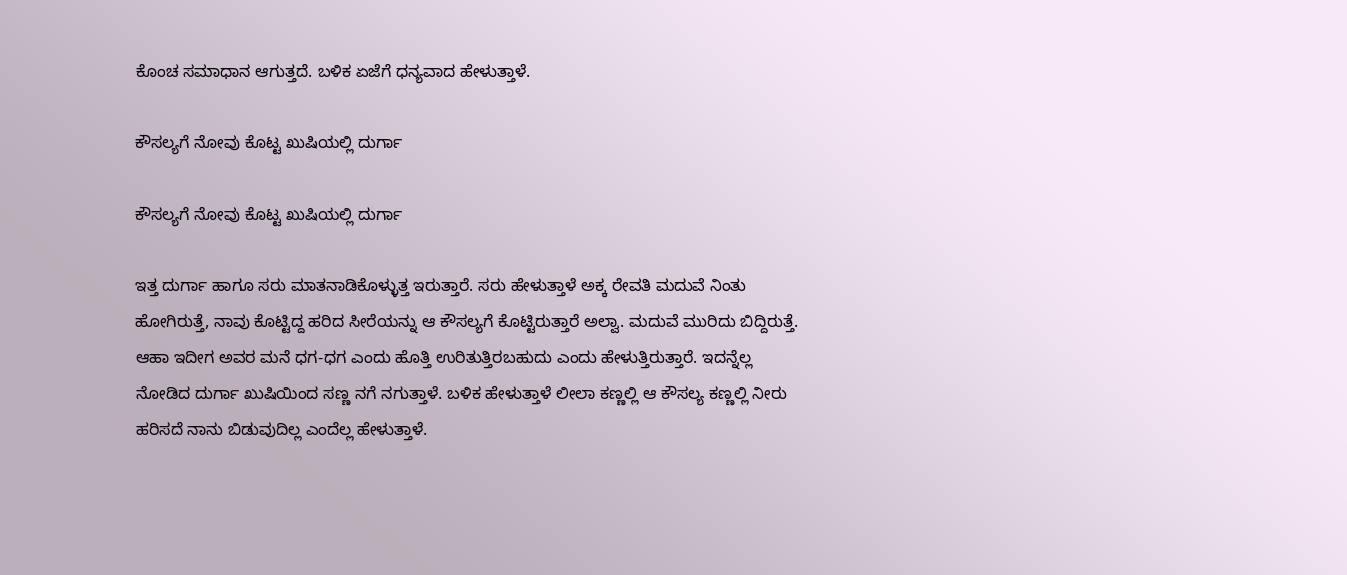ಕೊಂಚ ಸಮಾಧಾನ ಆಗುತ್ತದೆ. ಬಳಿಕ ಏಜೆಗೆ ಧನ್ಯವಾದ ಹೇಳುತ್ತಾಳೆ.

ಕೌಸಲ್ಯಗೆ ನೋವು ಕೊಟ್ಟ ಖುಷಿಯಲ್ಲಿ ದುರ್ಗಾ

ಕೌಸಲ್ಯಗೆ ನೋವು ಕೊಟ್ಟ ಖುಷಿಯಲ್ಲಿ ದುರ್ಗಾ

ಇತ್ತ ದುರ್ಗಾ ಹಾಗೂ ಸರು ಮಾತನಾಡಿಕೊಳ್ಳುತ್ತ ಇರುತ್ತಾರೆ. ಸರು ಹೇಳುತ್ತಾಳೆ ಅಕ್ಕ ರೇವತಿ ಮದುವೆ ನಿಂತು ಹೋಗಿರುತ್ತೆ, ನಾವು ಕೊಟ್ಟಿದ್ದ ಹರಿದ ಸೀರೆಯನ್ನು ಆ ಕೌಸಲ್ಯಗೆ ಕೊಟ್ಟಿರುತ್ತಾರೆ ಅಲ್ವಾ. ಮದುವೆ ಮುರಿದು ಬಿದ್ದಿರುತ್ತೆ. ಆಹಾ ಇದೀಗ ಅವರ ಮನೆ ಧಗ-ಧಗ ಎಂದು ಹೊತ್ತಿ ಉರಿತುತ್ತಿರಬಹುದು ಎಂದು ಹೇಳುತ್ತಿರುತ್ತಾರೆ. ಇದನ್ನೆಲ್ಲ ನೋಡಿದ ದುರ್ಗಾ ಖುಷಿಯಿಂದ ಸಣ್ಣ ನಗೆ ನಗುತ್ತಾಳೆ. ಬಳಿಕ ಹೇಳುತ್ತಾಳೆ ಲೀಲಾ ಕಣ್ಣಲ್ಲಿ ಆ ಕೌಸಲ್ಯ ಕಣ್ಣಲ್ಲಿ ನೀರು ಹರಿಸದೆ ನಾನು ಬಿಡುವುದಿಲ್ಲ ಎಂದೆಲ್ಲ ಹೇಳುತ್ತಾಳೆ.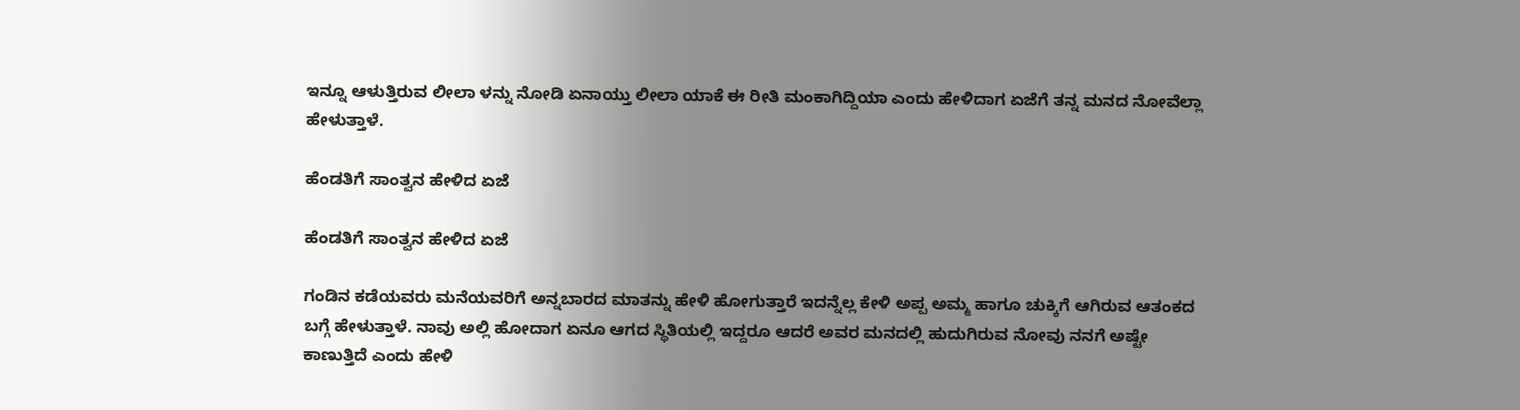ಇನ್ನೂ ಆಳುತ್ತಿರುವ ಲೀಲಾ ಳನ್ನು ನೋಡಿ ಏನಾಯ್ತು ಲೀಲಾ ಯಾಕೆ ಈ ರೀತಿ ಮಂಕಾಗಿದ್ದಿಯಾ ಎಂದು ಹೇಳಿದಾಗ ಏಜೆಗೆ ತನ್ನ ಮನದ ನೋವೆಲ್ಲಾ ಹೇಳುತ್ತಾಳೆ.

ಹೆಂಡತಿಗೆ ಸಾಂತ್ವನ ಹೇಳಿದ ಏಜೆ

ಹೆಂಡತಿಗೆ ಸಾಂತ್ವನ ಹೇಳಿದ ಏಜೆ

ಗಂಡಿನ ಕಡೆಯವರು ಮನೆಯವರಿಗೆ ಅನ್ನಬಾರದ ಮಾತನ್ನು ಹೇಳಿ ಹೋಗುತ್ತಾರೆ ಇದನ್ನೆಲ್ಲ ಕೇಳಿ ಅಪ್ಪ ಅಮ್ಮ ಹಾಗೂ ಚುಕ್ಕಿಗೆ ಆಗಿರುವ ಆತಂಕದ ಬಗ್ಗೆ ಹೇಳುತ್ತಾಳೆ. ನಾವು ಅಲ್ಲಿ ಹೋದಾಗ ಏನೂ ಆಗದ ಸ್ಥಿತಿಯಲ್ಲಿ ಇದ್ದರೂ ಆದರೆ ಅವರ ಮನದಲ್ಲಿ ಹುದುಗಿರುವ ನೋವು ನನಗೆ ಅಷ್ಟೇ ಕಾಣುತ್ತಿದೆ ಎಂದು ಹೇಳಿ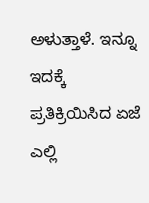ಅಳುತ್ತಾಳೆ. ಇನ್ನೂ ಇದಕ್ಕೆ ಪ್ರತಿಕ್ರಿಯಿಸಿದ ಏಜೆ ಎಲ್ಲಿ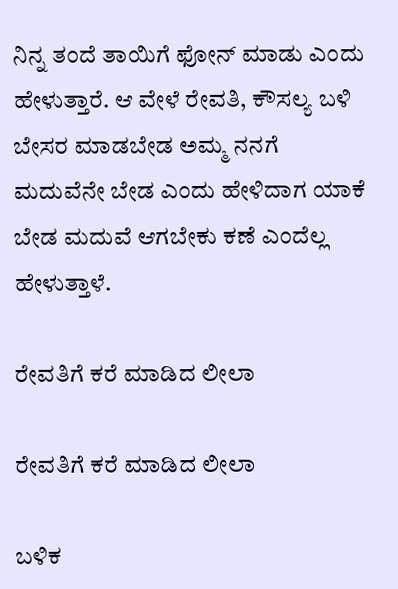ನಿನ್ನ ತಂದೆ ತಾಯಿಗೆ ಫೋನ್ ಮಾಡು ಎಂದು ಹೇಳುತ್ತಾರೆ. ಆ ವೇಳೆ ರೇವತಿ, ಕೌಸಲ್ಯ ಬಳಿ ಬೇಸರ ಮಾಡಬೇಡ ಅಮ್ಮ ನನಗೆ ಮದುವೆನೇ ಬೇಡ ಎಂದು ಹೇಳಿದಾಗ ಯಾಕೆ ಬೇಡ ಮದುವೆ ಆಗಬೇಕು ಕಣೆ ಎಂದೆಲ್ಲ ಹೇಳುತ್ತಾಳೆ.

ರೇವತಿಗೆ ಕರೆ ಮಾಡಿದ ಲೀಲಾ

ರೇವತಿಗೆ ಕರೆ ಮಾಡಿದ ಲೀಲಾ

ಬಳಿಕ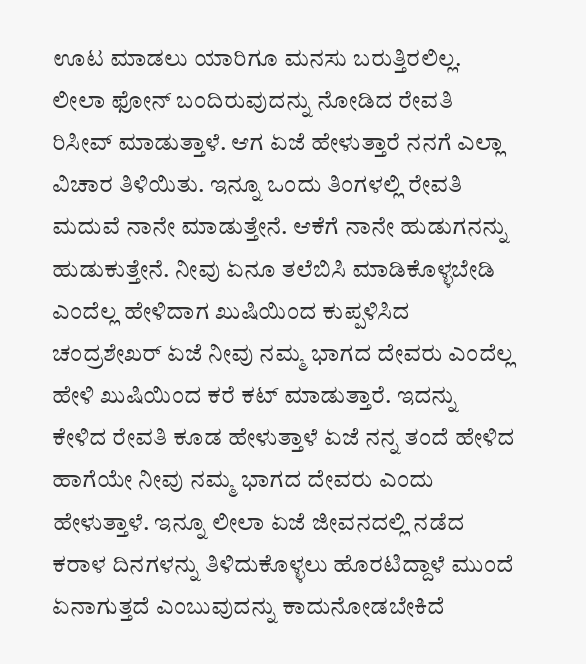ಊಟ ಮಾಡಲು ಯಾರಿಗೂ ಮನಸು ಬರುತ್ತಿರಲಿಲ್ಲ. ಲೀಲಾ ಫೋನ್ ಬಂದಿರುವುದನ್ನು ನೋಡಿದ ರೇವತಿ ರಿಸೀವ್ ಮಾಡುತ್ತಾಳೆ. ಆಗ ಏಜೆ ಹೇಳುತ್ತಾರೆ ನನಗೆ ಎಲ್ಲಾ ವಿಚಾರ ತಿಳಿಯಿತು. ಇನ್ನೂ ಒಂದು ತಿಂಗಳಲ್ಲಿ ರೇವತಿ ಮದುವೆ ನಾನೇ ಮಾಡುತ್ತೇನೆ. ಆಕೆಗೆ ನಾನೇ ಹುಡುಗನನ್ನು ಹುಡುಕುತ್ತೇನೆ. ನೀವು ಏನೂ ತಲೆಬಿಸಿ ಮಾಡಿಕೊಳ್ಳಬೇಡಿ ಎಂದೆಲ್ಲ ಹೇಳಿದಾಗ ಖುಷಿಯಿಂದ ಕುಪ್ಪಳಿಸಿದ ಚಂದ್ರಶೇಖರ್ ಏಜೆ ನೀವು ನಮ್ಮ ಭಾಗದ ದೇವರು ಎಂದೆಲ್ಲ ಹೇಳಿ ಖುಷಿಯಿಂದ ಕರೆ ಕಟ್ ಮಾಡುತ್ತಾರೆ. ಇದನ್ನು ಕೇಳಿದ ರೇವತಿ ಕೂಡ ಹೇಳುತ್ತಾಳೆ ಏಜೆ ನನ್ನ ತಂದೆ ಹೇಳಿದ ಹಾಗೆಯೇ ನೀವು ನಮ್ಮ ಭಾಗದ ದೇವರು ಎಂದು ಹೇಳುತ್ತಾಳೆ. ಇನ್ನೂ ಲೀಲಾ ಏಜೆ ಜೀವನದಲ್ಲಿ ನಡೆದ ಕರಾಳ ದಿನಗಳನ್ನು ತಿಳಿದುಕೊಳ್ಳಲು ಹೊರಟಿದ್ದಾಳೆ ಮುಂದೆ ಏನಾಗುತ್ತದೆ ಎಂಬುವುದನ್ನು ಕಾದುನೋಡಬೇಕಿದೆ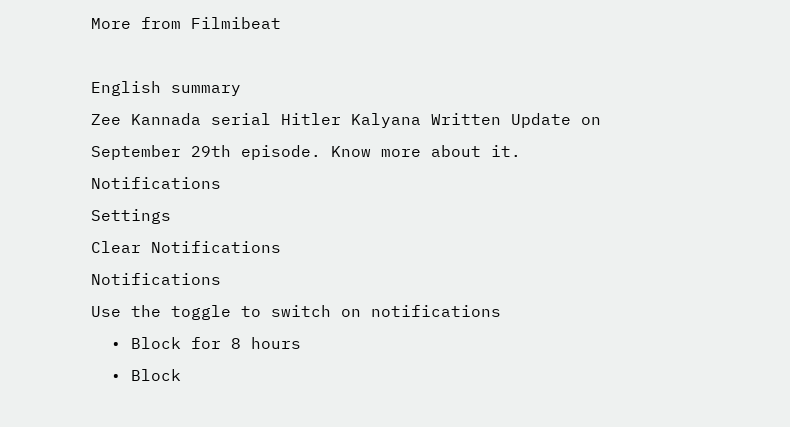More from Filmibeat

English summary
Zee Kannada serial Hitler Kalyana Written Update on September 29th episode. Know more about it.
Notifications
Settings
Clear Notifications
Notifications
Use the toggle to switch on notifications
  • Block for 8 hours
  • Block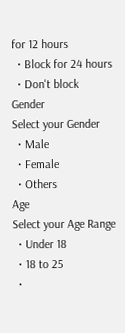for 12 hours
  • Block for 24 hours
  • Don't block
Gender
Select your Gender
  • Male
  • Female
  • Others
Age
Select your Age Range
  • Under 18
  • 18 to 25
  •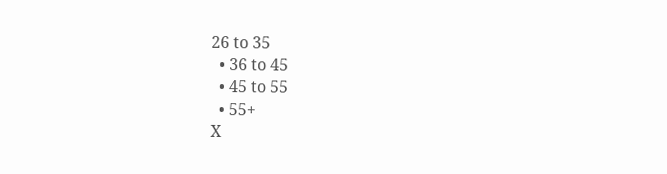26 to 35
  • 36 to 45
  • 45 to 55
  • 55+
X